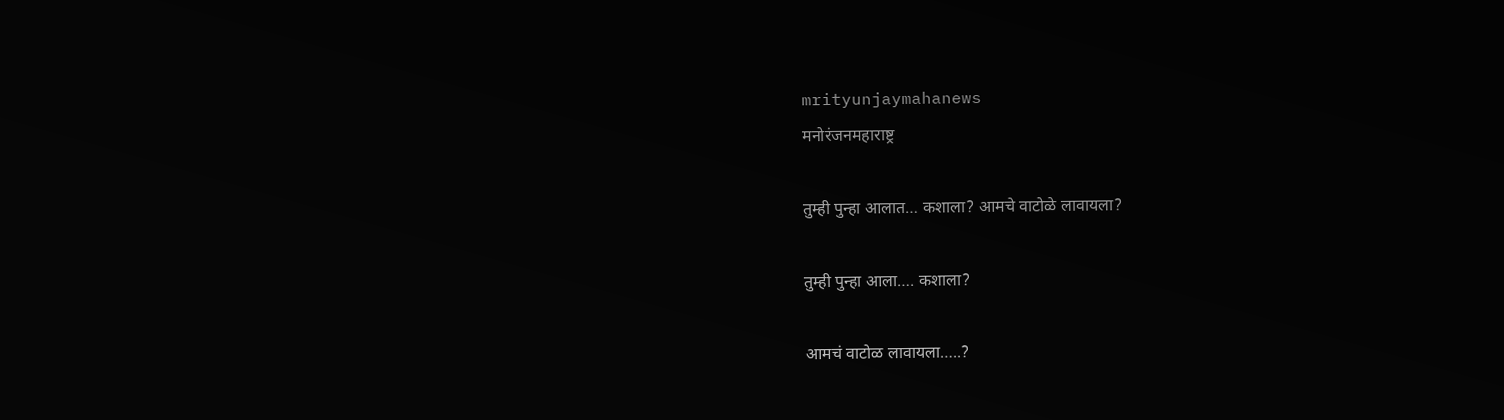mrityunjaymahanews
मनोरंजनमहाराष्ट्र

तुम्ही पुन्हा आलात… कशाला? आमचे वाटोळे लावायला?

तुम्ही पुन्हा आला…. कशाला?

आमचं वाटोळ लावायला…..?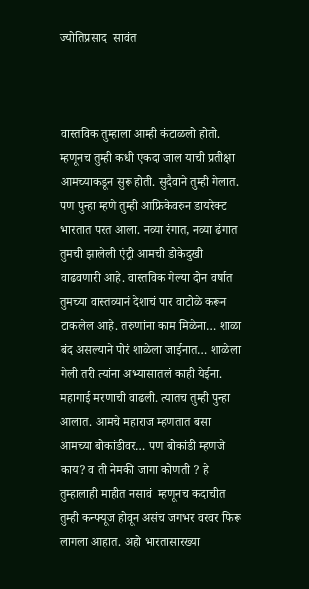ज्योतिप्रसाद  सावंत



वास्तविक तुम्हाला आम्ही कंटाळलो होतो. म्हणूनच तुम्ही कधी एकदा जाल याची प्रतीक्षा आमच्याकडून सुरू होती. सुदैवाने तुम्ही गेलात. पण पुन्हा म्हणे तुम्ही आफ्रिकेवरुन डायरेक्ट भारतात परत आला. नव्या रंगात, नव्या ढंगात तुमची झालेली एंट्री आमची डोकेदुखी वाढवणारी आहे. वास्तविक गेल्या दोन वर्षात तुमच्या वास्तव्यानं देशाचं पार वाटोळे करून टाकलेल आहे. तरुणांना काम मिळेना… शाळा बंद असल्याने पोरं शाळेला जाईनात… शाळेला गेली तरी त्यांना अभ्यासातलं काही येईना. महागाई मरणाची वाढली. त्यातच तुम्ही पुन्हा आलात. आमचे महाराज म्हणतात बसा आमच्या बोकांडीवर… पण बोकांडी म्हणजे काय? व ती नेमकी जागा कोणती ? हे तुम्हालाही माहीत नसावं  म्हणूनच कदाचीत तुम्ही कन्फ्यूज होवून असंच जगभर वरवर फिरू लागला आहात. अहो भारतासारख्या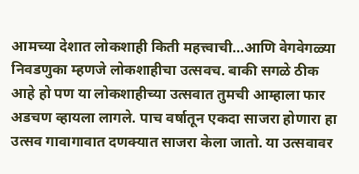आमच्या देशात लोकशाही किती महत्त्वाची…आणि वेगवेगळ्या निवडणुका म्हणजे लोकशाहीचा उत्सवच. बाकी सगळे ठीक आहे हो पण या लोकशाहीच्या उत्सवात तुमची आम्हाला फार अडचण व्हायला लागले. पाच वर्षातून एकदा साजरा होणारा हा उत्सव गावागावात दणक्यात साजरा केला जातो. या उत्सवावर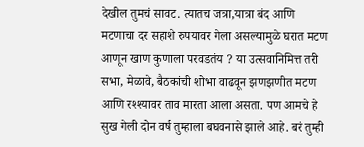देखील तुमचं सावट. त्यातच जत्रा,यात्रा बंद आणि मटणाचा दर सहाशे रुपयावर गेला असल्यामुळे घरात मटण आणून खाण कुणाला परवडतंय ? या उत्सवानिमित्त तरी सभा, मेळावे, बैठकांची शोभा वाढवून झणझणीत मटण आणि रश्श्यावर ताव मारता आला असता. पण आमचे हे सुख गेली दोन वर्ष तुम्हाला बघवनासे झाले आहे. बरं तुम्ही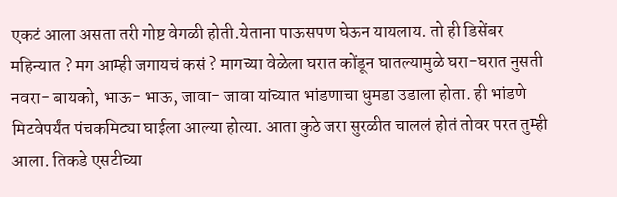एकटं आला असता तरी गोष्ट वेगळी होती.येताना पाऊसपण घेऊन यायलाय. तो ही डिसेंबर महिन्यात ? मग आम्ही जगायचं कसं ? मागच्या वेळेला घरात कोंडून घातल्यामुळे घरा-घरात नुसती नवरा- बायको, भाऊ- भाऊ, जावा- जावा यांच्यात भांडणाचा धुमडा उडाला होता. ही भांडणे मिटवेपर्यंत पंचकमिट्या घाईला आल्या होत्या. आता कुठे जरा सुरळीत चाललं होतं तोवर परत तुम्ही आला. तिकडे एसटीच्या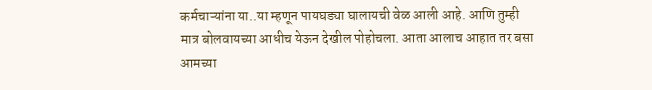कर्मचाऱ्यांना या..या म्हणून पायघड्या घालायची वेळ आली आहे. आणि तुम्ही मात्र बोलवायच्या आधीच येऊन देखील पोहोचला. आता आलाच आहात तर बसा आमच्या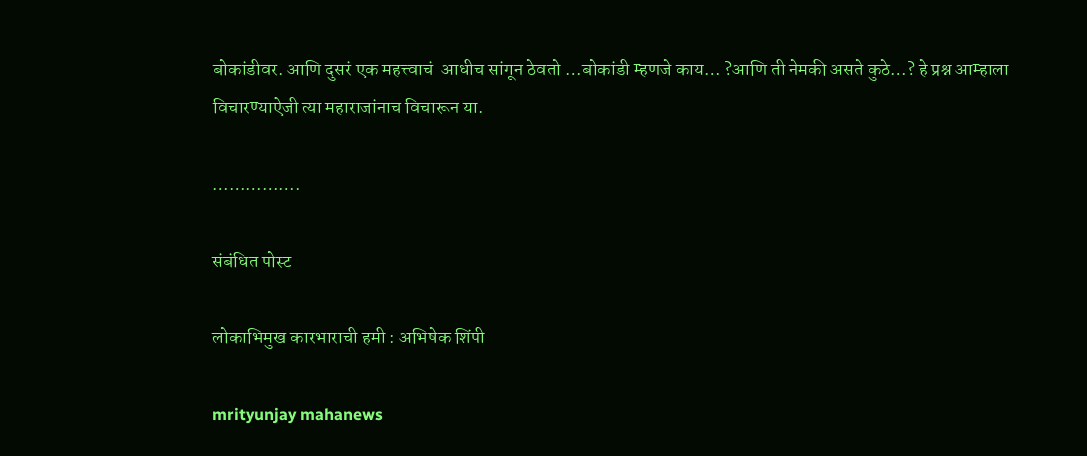बोकांडीवर. आणि दुसरं एक महत्त्वाचं  आधीच सांगून ठेवतो …बोकांडी म्हणजे काय… ?आणि ती नेमकी असते कुठे…? हे प्रश्न आम्हाला विचारण्याऐजी त्या महाराजांनाच विचारून या.

…………….

संबंधित पोस्ट

लोकाभिमुख कारभाराची हमी : अभिषेक शिंपी

mrityunjay mahanews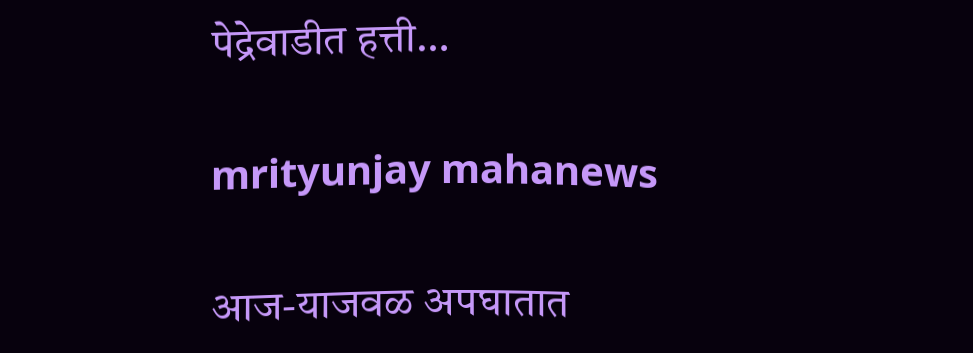पेद्रेवाडीत हत्ती…

mrityunjay mahanews

आज-याजवळ अपघातात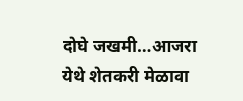दोघे जखमी…आजरा येथे शेतकरी मेळावा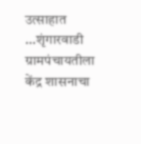उत्साहात …शृंगारवाडी ग्रामपंचायतीला केंद्र शासनाचा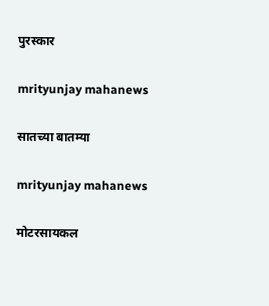पुरस्कार

mrityunjay mahanews

सातच्या बातम्या

mrityunjay mahanews

मोटरसायकल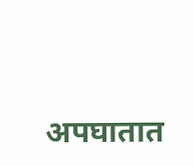अपघातात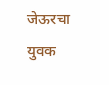जेऊरचा युवक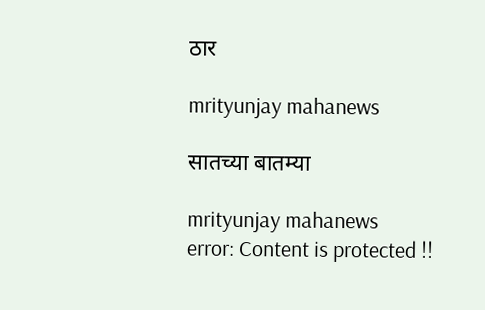ठार

mrityunjay mahanews

सातच्या बातम्या

mrityunjay mahanews
error: Content is protected !!